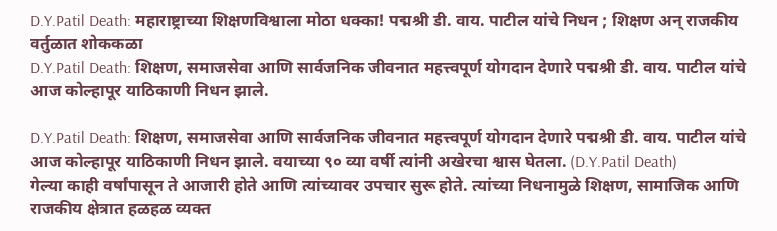D.Y.Patil Death: महाराष्ट्राच्या शिक्षणविश्वाला मोठा धक्का! पद्मश्री डी. वाय. पाटील यांचे निधन ; शिक्षण अन् राजकीय वर्तुळात शोककळा
D.Y.Patil Death: शिक्षण, समाजसेवा आणि सार्वजनिक जीवनात महत्त्वपूर्ण योगदान देणारे पद्मश्री डी. वाय. पाटील यांचे आज कोल्हापूर याठिकाणी निधन झाले.

D.Y.Patil Death: शिक्षण, समाजसेवा आणि सार्वजनिक जीवनात महत्त्वपूर्ण योगदान देणारे पद्मश्री डी. वाय. पाटील यांचे आज कोल्हापूर याठिकाणी निधन झाले. वयाच्या ९० व्या वर्षी त्यांनी अखेरचा श्वास घेतला. (D.Y.Patil Death)
गेल्या काही वर्षांपासून ते आजारी होते आणि त्यांच्यावर उपचार सुरू होते. त्यांच्या निधनामुळे शिक्षण, सामाजिक आणि राजकीय क्षेत्रात हळहळ व्यक्त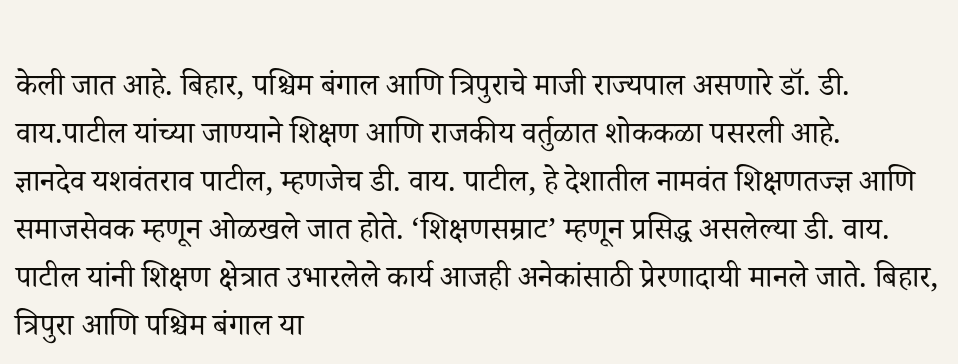केली जात आहे. बिहार, पश्चिम बंगाल आणि त्रिपुराचे माजी राज्यपाल असणारे डॉ. डी. वाय.पाटील यांच्या जाण्याने शिक्षण आणि राजकीय वर्तुळात शोककळा पसरली आहे.
ज्ञानदेव यशवंतराव पाटील, म्हणजेच डी. वाय. पाटील, हे देशातील नामवंत शिक्षणतज्ज्ञ आणि समाजसेवक म्हणून ओळखले जात होते. ‘शिक्षणसम्राट’ म्हणून प्रसिद्ध असलेल्या डी. वाय. पाटील यांनी शिक्षण क्षेत्रात उभारलेले कार्य आजही अनेकांसाठी प्रेरणादायी मानले जाते. बिहार, त्रिपुरा आणि पश्चिम बंगाल या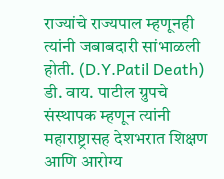राज्यांचे राज्यपाल म्हणूनही त्यांनी जबाबदारी सांभाळली होती. (D.Y.Patil Death)
डी. वाय. पाटील ग्रुपचे संस्थापक म्हणून त्यांनी महाराष्ट्रासह देशभरात शिक्षण आणि आरोग्य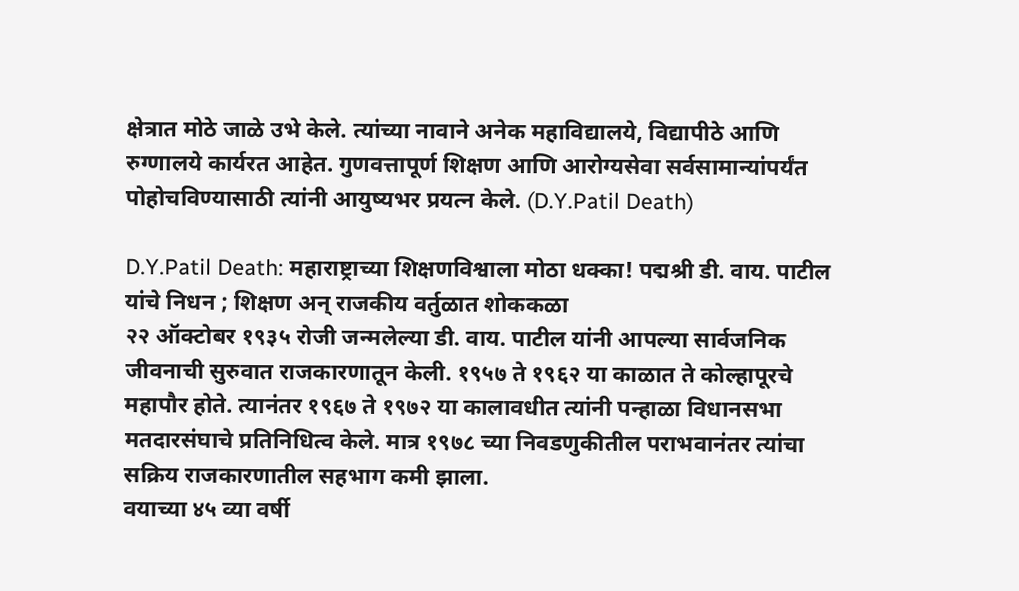क्षेत्रात मोठे जाळे उभे केले. त्यांच्या नावाने अनेक महाविद्यालये, विद्यापीठे आणि रुग्णालये कार्यरत आहेत. गुणवत्तापूर्ण शिक्षण आणि आरोग्यसेवा सर्वसामान्यांपर्यंत पोहोचविण्यासाठी त्यांनी आयुष्यभर प्रयत्न केले. (D.Y.Patil Death)

D.Y.Patil Death: महाराष्ट्राच्या शिक्षणविश्वाला मोठा धक्का! पद्मश्री डी. वाय. पाटील यांचे निधन ; शिक्षण अन् राजकीय वर्तुळात शोककळा
२२ ऑक्टोबर १९३५ रोजी जन्मलेल्या डी. वाय. पाटील यांनी आपल्या सार्वजनिक जीवनाची सुरुवात राजकारणातून केली. १९५७ ते १९६२ या काळात ते कोल्हापूरचे महापौर होते. त्यानंतर १९६७ ते १९७२ या कालावधीत त्यांनी पन्हाळा विधानसभा मतदारसंघाचे प्रतिनिधित्व केले. मात्र १९७८ च्या निवडणुकीतील पराभवानंतर त्यांचा सक्रिय राजकारणातील सहभाग कमी झाला.
वयाच्या ४५ व्या वर्षी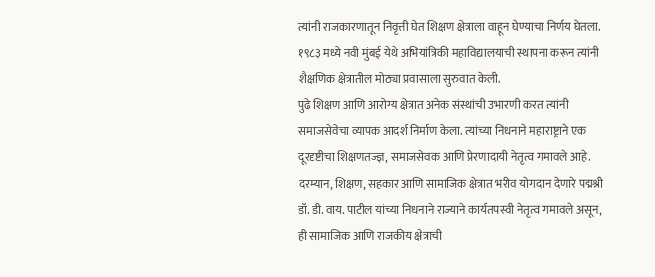त्यांनी राजकारणातून निवृत्ती घेत शिक्षण क्षेत्राला वाहून घेण्याचा निर्णय घेतला. १९८३ मध्ये नवी मुंबई येथे अभियांत्रिकी महाविद्यालयाची स्थापना करून त्यांनी शैक्षणिक क्षेत्रातील मोठ्या प्रवासाला सुरुवात केली.
पुढे शिक्षण आणि आरोग्य क्षेत्रात अनेक संस्थांची उभारणी करत त्यांनी समाजसेवेचा व्यापक आदर्श निर्माण केला. त्यांच्या निधनाने महाराष्ट्राने एक दूरदृष्टीचा शिक्षणतज्ज्ञ, समाजसेवक आणि प्रेरणादायी नेतृत्व गमावले आहे.
दरम्यान, शिक्षण, सहकार आणि सामाजिक क्षेत्रात भरीव योगदान देणारे पद्मश्री डॉ. डी. वाय. पाटील यांच्या निधनाने राज्याने कार्यतपस्वी नेतृत्व गमावले असून, ही सामाजिक आणि राजकीय क्षेत्राची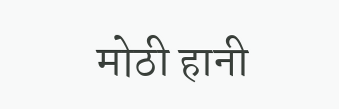मोठी हानी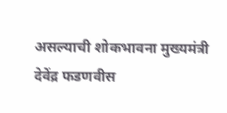असल्याची शोकभावना मुख्यमंत्री देवेंद्र फडणवीस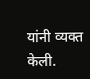यांनी व्यक्त केली.